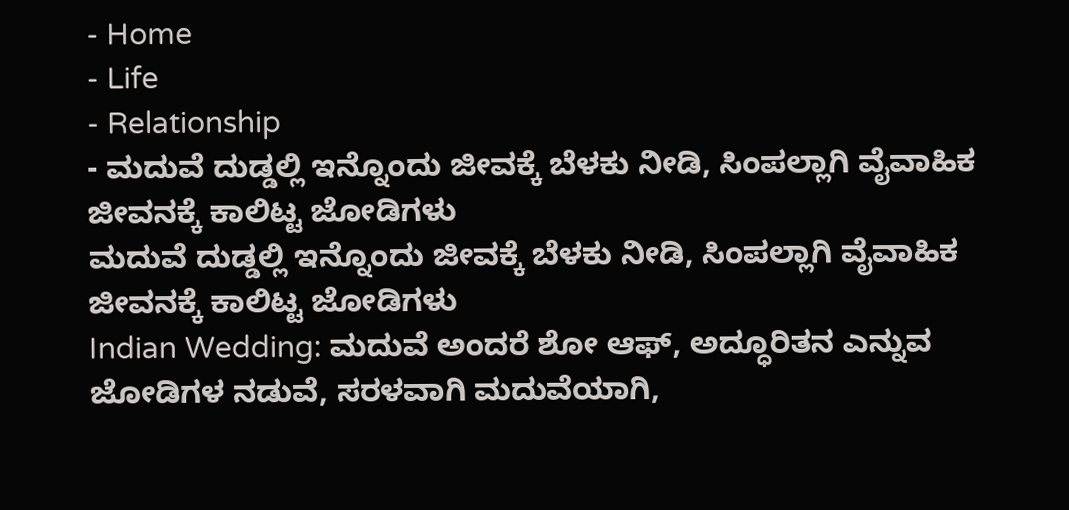- Home
- Life
- Relationship
- ಮದುವೆ ದುಡ್ಡಲ್ಲಿ ಇನ್ನೊಂದು ಜೀವಕ್ಕೆ ಬೆಳಕು ನೀಡಿ, ಸಿಂಪಲ್ಲಾಗಿ ವೈವಾಹಿಕ ಜೀವನಕ್ಕೆ ಕಾಲಿಟ್ಟ ಜೋಡಿಗಳು
ಮದುವೆ ದುಡ್ಡಲ್ಲಿ ಇನ್ನೊಂದು ಜೀವಕ್ಕೆ ಬೆಳಕು ನೀಡಿ, ಸಿಂಪಲ್ಲಾಗಿ ವೈವಾಹಿಕ ಜೀವನಕ್ಕೆ ಕಾಲಿಟ್ಟ ಜೋಡಿಗಳು
Indian Wedding: ಮದುವೆ ಅಂದರೆ ಶೋ ಆಫ್, ಅದ್ಧೂರಿತನ ಎನ್ನುವ ಜೋಡಿಗಳ ನಡುವೆ, ಸರಳವಾಗಿ ಮದುವೆಯಾಗಿ,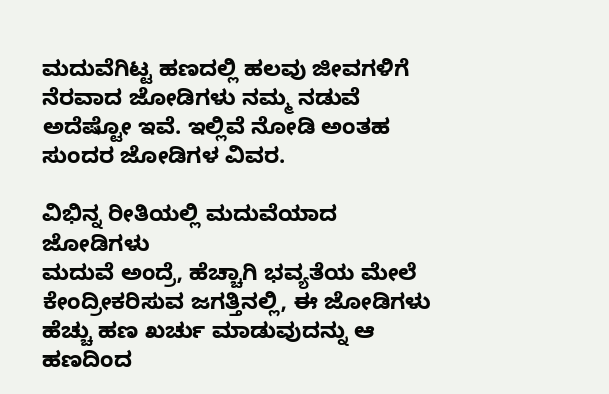ಮದುವೆಗಿಟ್ಟ ಹಣದಲ್ಲಿ ಹಲವು ಜೀವಗಳಿಗೆ ನೆರವಾದ ಜೋಡಿಗಳು ನಮ್ಮ ನಡುವೆ ಅದೆಷ್ಟೋ ಇವೆ. ಇಲ್ಲಿವೆ ನೋಡಿ ಅಂತಹ ಸುಂದರ ಜೋಡಿಗಳ ವಿವರ.

ವಿಭಿನ್ನ ರೀತಿಯಲ್ಲಿ ಮದುವೆಯಾದ ಜೋಡಿಗಳು
ಮದುವೆ ಅಂದ್ರೆ, ಹೆಚ್ಚಾಗಿ ಭವ್ಯತೆಯ ಮೇಲೆ ಕೇಂದ್ರೀಕರಿಸುವ ಜಗತ್ತಿನಲ್ಲಿ, ಈ ಜೋಡಿಗಳು ಹೆಚ್ಚು ಹಣ ಖರ್ಚು ಮಾಡುವುದನ್ನು ಆ ಹಣದಿಂದ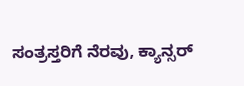ಸಂತ್ರಸ್ತರಿಗೆ ನೆರವು, ಕ್ಯಾನ್ಸರ್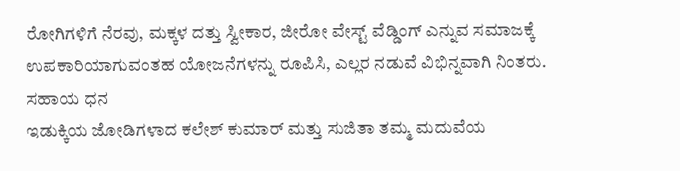ರೋಗಿಗಳಿಗೆ ನೆರವು, ಮಕ್ಕಳ ದತ್ತು ಸ್ವೀಕಾರ, ಜೀರೋ ವೇಸ್ಟ್ ವೆಡ್ಡಿಂಗ್ ಎನ್ನುವ ಸಮಾಜಕ್ಕೆ ಉಪಕಾರಿಯಾಗುವಂತಹ ಯೋಜನೆಗಳನ್ನು ರೂಪಿಸಿ, ಎಲ್ಲರ ನಡುವೆ ವಿಭಿನ್ನವಾಗಿ ನಿಂತರು.
ಸಹಾಯ ಧನ
ಇಡುಕ್ಕಿಯ ಜೋಡಿಗಳಾದ ಕಲೇಶ್ ಕುಮಾರ್ ಮತ್ತು ಸುಜಿತಾ ತಮ್ಮ ಮದುವೆಯ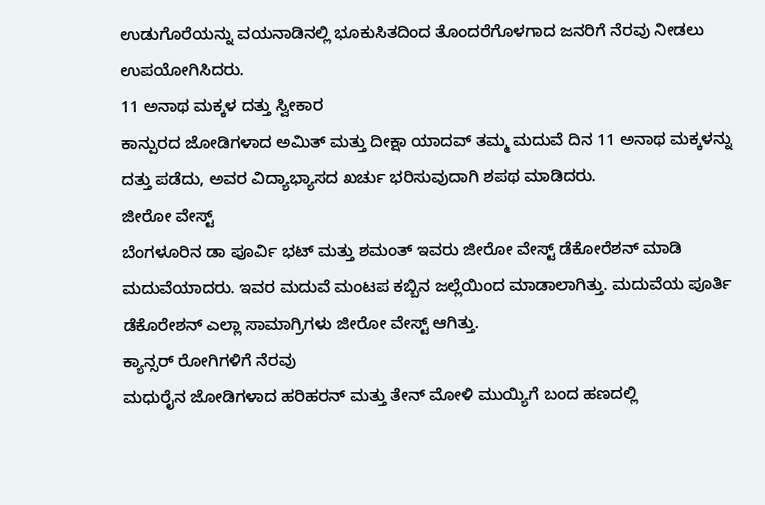ಉಡುಗೊರೆಯನ್ನು ವಯನಾಡಿನಲ್ಲಿ ಭೂಕುಸಿತದಿಂದ ತೊಂದರೆಗೊಳಗಾದ ಜನರಿಗೆ ನೆರವು ನೀಡಲು ಉಪಯೋಗಿಸಿದರು.
11 ಅನಾಥ ಮಕ್ಕಳ ದತ್ತು ಸ್ವೀಕಾರ
ಕಾನ್ಪುರದ ಜೋಡಿಗಳಾದ ಅಮಿತ್ ಮತ್ತು ದೀಕ್ಷಾ ಯಾದವ್ ತಮ್ಮ ಮದುವೆ ದಿನ 11 ಅನಾಥ ಮಕ್ಕಳನ್ನು ದತ್ತು ಪಡೆದು, ಅವರ ವಿದ್ಯಾಭ್ಯಾಸದ ಖರ್ಚು ಭರಿಸುವುದಾಗಿ ಶಪಥ ಮಾಡಿದರು.
ಜೀರೋ ವೇಸ್ಟ್
ಬೆಂಗಳೂರಿನ ಡಾ ಪೂರ್ವಿ ಭಟ್ ಮತ್ತು ಶಮಂತ್ ಇವರು ಜೀರೋ ವೇಸ್ಟ್ ಡೆಕೋರೆಶನ್ ಮಾಡಿ ಮದುವೆಯಾದರು. ಇವರ ಮದುವೆ ಮಂಟಪ ಕಬ್ಬಿನ ಜಲ್ಲೆಯಿಂದ ಮಾಡಾಲಾಗಿತ್ತು. ಮದುವೆಯ ಪೂರ್ತಿ ಡೆಕೊರೇಶನ್ ಎಲ್ಲಾ ಸಾಮಾಗ್ರಿಗಳು ಜೀರೋ ವೇಸ್ಟ್ ಆಗಿತ್ತು.
ಕ್ಯಾನ್ಸರ್ ರೋಗಿಗಳಿಗೆ ನೆರವು
ಮಧುರೈನ ಜೋಡಿಗಳಾದ ಹರಿಹರನ್ ಮತ್ತು ತೇನ್ ಮೋಳಿ ಮುಯ್ಯಿಗೆ ಬಂದ ಹಣದಲ್ಲಿ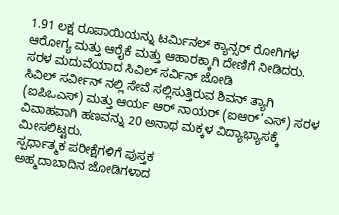1.91 ಲಕ್ಷ ರೂಪಾಯಿಯನ್ನು ಟರ್ಮಿನಲ್ ಕ್ಯಾನ್ಸರ್ ರೋಗಿಗಳ ಆರೋಗ್ಯ ಮತ್ತು ಆರೈಕೆ ಮತ್ತು ಆಹಾರಕ್ಕಾಗಿ ದೇಣಿಗೆ ನೀಡಿದರು.
ಸರಳ ಮದುವೆಯಾದ ಸಿವಿಲ್ ಸರ್ವಿನ್ ಜೋಡಿ
ಸಿವಿಲ್ ಸರ್ವೀನ್ ನಲ್ಲಿ ಸೇವೆ ಸಲ್ಲಿಸುತ್ತಿರುವ ಶಿವನ್ ತ್ಯಾಗಿ (ಐಪಿಒಎಸ್) ಮತ್ತು ಆರ್ಯ ಆರ್ ನಾಯರ್ (ಐಆರ್’ಎಸ್) ಸರಳ ವಿವಾಹವಾಗಿ ಹಣವನ್ನು 20 ಅನಾಥ ಮಕ್ಕಳ ವಿದ್ಯಾಭ್ಯಾಸಕ್ಕೆ ಮೀಸಲಿಟ್ಟರು.
ಸ್ಪರ್ಧಾತ್ಮಕ ಪರೀಕ್ಷೆಗಳಿಗೆ ಪುಸ್ತಕ
ಅಹ್ಮದಾಬಾದಿನ ಜೋಡಿಗಳಾದ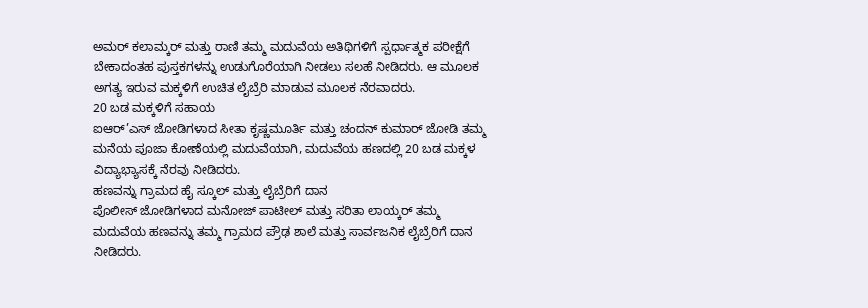ಅಮರ್ ಕಲಾಮ್ಕರ್ ಮತ್ತು ರಾಣಿ ತಮ್ಮ ಮದುವೆಯ ಅತಿಥಿಗಳಿಗೆ ಸ್ಪರ್ಧಾತ್ಮಕ ಪರೀಕ್ಷೆಗೆ ಬೇಕಾದಂತಹ ಪುಸ್ತಕಗಳನ್ನು ಉಡುಗೊರೆಯಾಗಿ ನೀಡಲು ಸಲಹೆ ನೀಡಿದರು. ಆ ಮೂಲಕ ಅಗತ್ಯ ಇರುವ ಮಕ್ಕಳಿಗೆ ಉಚಿತ ಲೈಬ್ರೆರಿ ಮಾಡುವ ಮೂಲಕ ನೆರವಾದರು.
20 ಬಡ ಮಕ್ಕಳಿಗೆ ಸಹಾಯ
ಐಆರ್’ಎಸ್ ಜೋಡಿಗಳಾದ ಸೀತಾ ಕೃಷ್ಣಮೂರ್ತಿ ಮತ್ತು ಚಂದನ್ ಕುಮಾರ್ ಜೋಡಿ ತಮ್ಮ ಮನೆಯ ಪೂಜಾ ಕೋಣೆಯಲ್ಲಿ ಮದುವೆಯಾಗಿ, ಮದುವೆಯ ಹಣದಲ್ಲಿ 20 ಬಡ ಮಕ್ಕಳ ವಿದ್ಯಾಭ್ಯಾಸಕ್ಕೆ ನೆರವು ನೀಡಿದರು.
ಹಣವನ್ನು ಗ್ರಾಮದ ಹೈ ಸ್ಕೂಲ್ ಮತ್ತು ಲೈಬ್ರೆರಿಗೆ ದಾನ
ಪೊಲೀಸ್ ಜೋಡಿಗಳಾದ ಮನೋಜ್ ಪಾಟೀಲ್ ಮತ್ತು ಸರಿತಾ ಲಾಯ್ಕರ್ ತಮ್ಮ ಮದುವೆಯ ಹಣವನ್ನು ತಮ್ಮ ಗ್ರಾಮದ ಪ್ರೌಢ ಶಾಲೆ ಮತ್ತು ಸಾರ್ವಜನಿಕ ಲೈಬ್ರೆರಿಗೆ ದಾನ ನೀಡಿದರು.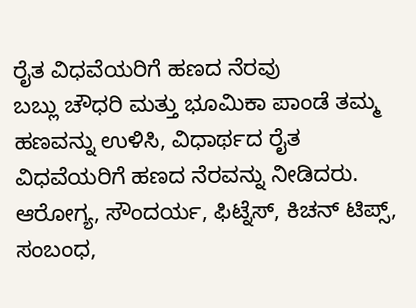ರೈತ ವಿಧವೆಯರಿಗೆ ಹಣದ ನೆರವು
ಬಬ್ಲು ಚೌಧರಿ ಮತ್ತು ಭೂಮಿಕಾ ಪಾಂಡೆ ತಮ್ಮ ಹಣವನ್ನು ಉಳಿಸಿ, ವಿಧಾರ್ಥದ ರೈತ ವಿಧವೆಯರಿಗೆ ಹಣದ ನೆರವನ್ನು ನೀಡಿದರು.
ಆರೋಗ್ಯ, ಸೌಂದರ್ಯ, ಫಿಟ್ನೆಸ್, ಕಿಚನ್ ಟಿಪ್ಸ್, ಸಂಬಂಧ,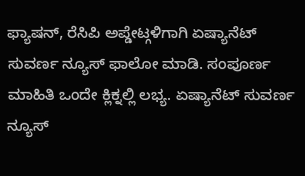ಫ್ಯಾಷನ್, ರೆಸಿಪಿ ಅಪ್ಡೇಟ್ಗಳಿಗಾಗಿ ಏಷ್ಯಾನೆಟ್ ಸುವರ್ಣ ನ್ಯೂಸ್ ಫಾಲೋ ಮಾಡಿ. ಸಂಪೂರ್ಣ ಮಾಹಿತಿ ಒಂದೇ ಕ್ಲಿಕ್ನಲ್ಲಿ ಲಭ್ಯ. ಏಷ್ಯಾನೆಟ್ ಸುವರ್ಣ ನ್ಯೂಸ್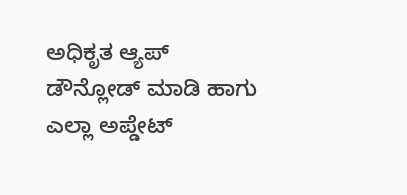ಅಧಿಕೃತ ಆ್ಯಪ್ ಡೌನ್ಲೋಡ್ ಮಾಡಿ ಹಾಗು ಎಲ್ಲಾ ಅಪ್ಡೇಟ್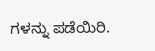ಗಳನ್ನು ಪಡೆಯಿರಿ.